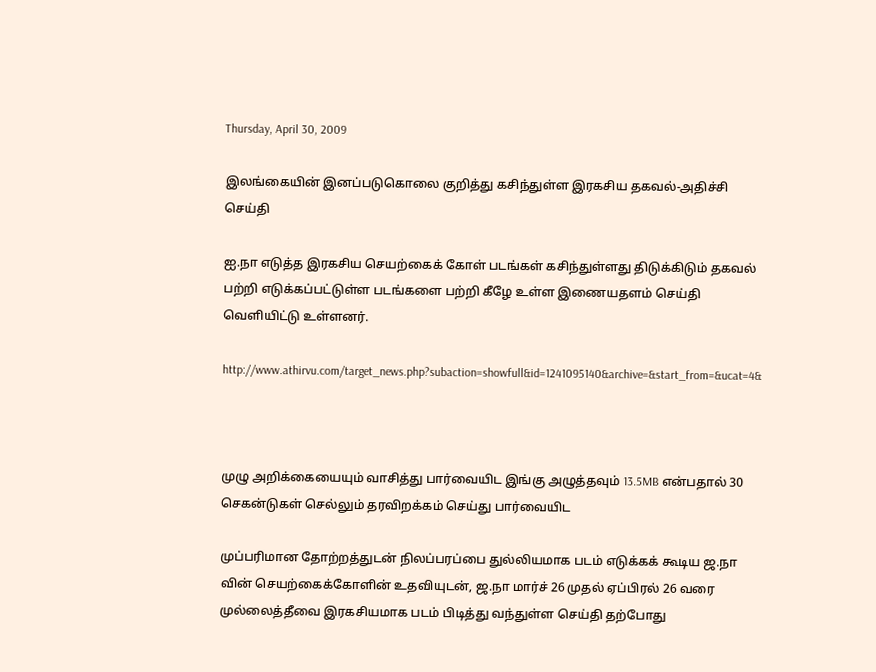Thursday, April 30, 2009

இலங்கையின் இனப்படுகொலை குறித்து கசிந்துள்ள இரகசிய தகவல்-அதிச்சி செய்தி

ஐ.நா எடுத்த இரகசிய செயற்கைக் கோள் படங்கள் கசிந்துள்ளது திடுக்கிடும் தகவல் பற்றி எடுக்கப்பட்டுள்ள படங்களை பற்றி கீழே உள்ள இணையதளம் செய்தி வெளியிட்டு உள்ளனர்.

http://www.athirvu.com/target_news.php?subaction=showfull&id=1241095140&archive=&start_from=&ucat=4&



முழு அறிக்கையையும் வாசித்து பார்வையிட இங்கு அழுத்தவும் 13.5MB என்பதால் 30 செகன்டுகள் செல்லும் தரவிறக்கம் செய்து பார்வையிட

முப்பரிமான தோற்றத்துடன் நிலப்பரப்பை துல்லியமாக படம் எடுக்கக் கூடிய ஜ.நா வின் செயற்கைக்கோளின் உதவியுடன், ஜ.நா மார்ச் 26 முதல் ஏப்பிரல் 26 வரை முல்லைத்தீவை இரகசியமாக படம் பிடித்து வந்துள்ள செய்தி தற்போது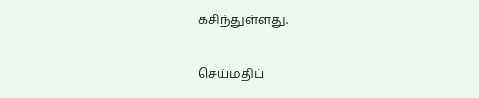கசிந்துள்ளது.

செய்மதிப்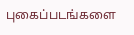புகைப்படங்களை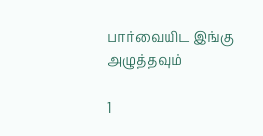பார்வையிட இங்கு அழுத்தவும்

1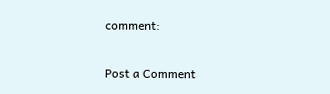comment:

Post a Comment